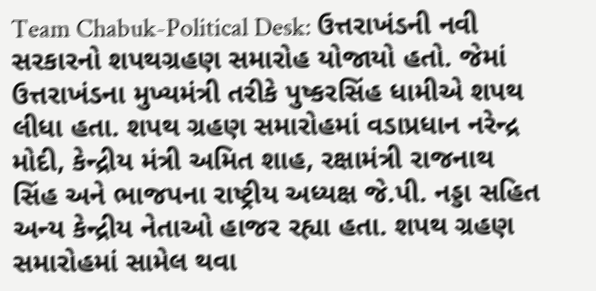Team Chabuk-Political Desk: ઉત્તરાખંડની નવી સરકારનો શપથગ્રહણ સમારોહ યોજાયો હતો. જેમાં ઉત્તરાખંડના મુખ્યમંત્રી તરીકે પુષ્કરસિંહ ધામીએ શપથ લીધા હતા. શપથ ગ્રહણ સમારોહમાં વડાપ્રધાન નરેન્દ્ર મોદી, કેન્દ્રીય મંત્રી અમિત શાહ, રક્ષામંત્રી રાજનાથ સિંહ અને ભાજપના રાષ્ટ્રીય અધ્યક્ષ જે.પી. નડ્ડા સહિત અન્ય કેન્દ્રીય નેતાઓ હાજર રહ્યા હતા. શપથ ગ્રહણ સમારોહમાં સામેલ થવા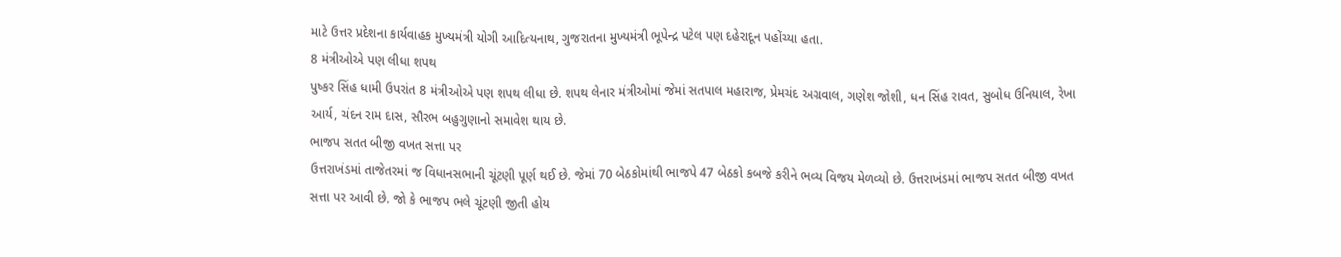માટે ઉત્તર પ્રદેશના કાર્યવાહક મુખ્યમંત્રી યોગી આદિત્યનાથ, ગુજરાતના મુખ્યમંત્રી ભૂપેન્દ્ર પટેલ પણ દહેરાદૂન પહોંચ્યા હતા.
8 મંત્રીઓએ પણ લીધા શપથ
પુષ્કર સિંહ ધામી ઉપરાંત 8 મંત્રીઓએ પણ શપથ લીધા છે. શપથ લેનાર મંત્રીઓમાં જેમાં સતપાલ મહારાજ, પ્રેમચંદ અગ્રવાલ, ગણેશ જોશી, ધન સિંહ રાવત, સુબોધ ઉનિયાલ, રેખા આર્ય, ચંદન રામ દાસ, સૌરભ બહુગુણાનો સમાવેશ થાય છે.
ભાજપ સતત બીજી વખત સત્તા પર
ઉત્તરાખંડમાં તાજેતરમાં જ વિધાનસભાની ચૂંટણી પૂર્ણ થઈ છે. જેમાં 70 બેઠકોમાંથી ભાજપે 47 બેઠકો કબજે કરીને ભવ્ય વિજય મેળવ્યો છે. ઉત્તરાખંડમાં ભાજપ સતત બીજી વખત સત્તા પર આવી છે. જો કે ભાજપ ભલે ચૂંટણી જીતી હોય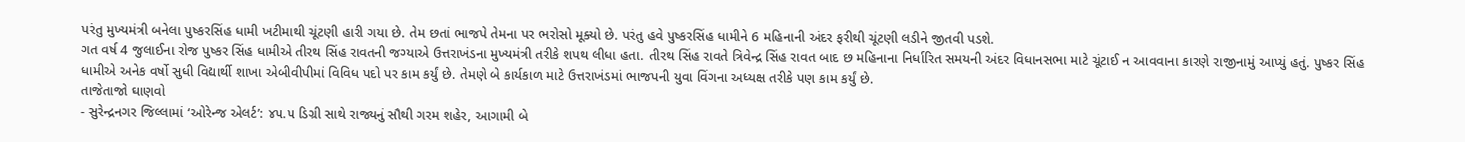પરંતુ મુખ્યમંત્રી બનેલા પુષ્કરસિંહ ધામી ખટીમાથી ચૂંટણી હારી ગયા છે. તેમ છતાં ભાજપે તેમના પર ભરોસો મૂક્યો છે. પરંતુ હવે પુષ્કરસિંહ ધામીને 6 મહિનાની અંદર ફરીથી ચૂંટણી લડીને જીતવી પડશે.
ગત વર્ષ 4 જુલાઈના રોજ પુષ્કર સિંહ ધામીએ તીરથ સિંહ રાવતની જગ્યાએ ઉત્તરાખંડના મુખ્યમંત્રી તરીકે શપથ લીધા હતા. તીરથ સિંહ રાવતે ત્રિવેન્દ્ર સિંહ રાવત બાદ છ મહિનાના નિર્ધારિત સમયની અંદર વિધાનસભા માટે ચૂંટાઈ ન આવવાના કારણે રાજીનામું આપ્યું હતું. પુષ્કર સિંહ ધામીએ અનેક વર્ષો સુધી વિદ્યાર્થી શાખા એબીવીપીમાં વિવિધ પદો પર કામ કર્યું છે. તેમણે બે કાર્યકાળ માટે ઉત્તરાખંડમાં ભાજપની યુવા વિંગના અધ્યક્ષ તરીકે પણ કામ કર્યું છે.
તાજેતાજો ઘાણવો
- સુરેન્દ્રનગર જિલ્લામાં ‘ઓરેન્જ એલર્ટ’: ૪૫.૫ ડિગ્રી સાથે રાજ્યનું સૌથી ગરમ શહેર, આગામી બે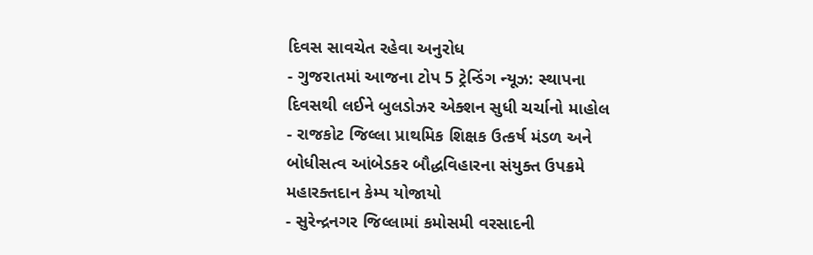દિવસ સાવચેત રહેવા અનુરોધ
- ગુજરાતમાં આજના ટોપ 5 ટ્રેન્ડિંગ ન્યૂઝ: સ્થાપના દિવસથી લઈને બુલડોઝર એક્શન સુધી ચર્ચાનો માહોલ
- રાજકોટ જિલ્લા પ્રાથમિક શિક્ષક ઉત્કર્ષ મંડળ અને બોધીસત્વ આંબેડકર બૌદ્ધવિહારના સંયુક્ત ઉપક્રમે મહારક્તદાન કેમ્પ યોજાયો
- સુરેન્દ્રનગર જિલ્લામાં કમોસમી વરસાદની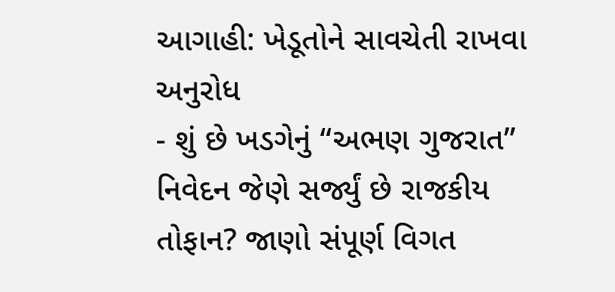આગાહી: ખેડૂતોને સાવચેતી રાખવા અનુરોધ
- શું છે ખડગેનું “અભણ ગુજરાત” નિવેદન જેણે સર્જ્યું છે રાજકીય તોફાન? જાણો સંપૂર્ણ વિગત